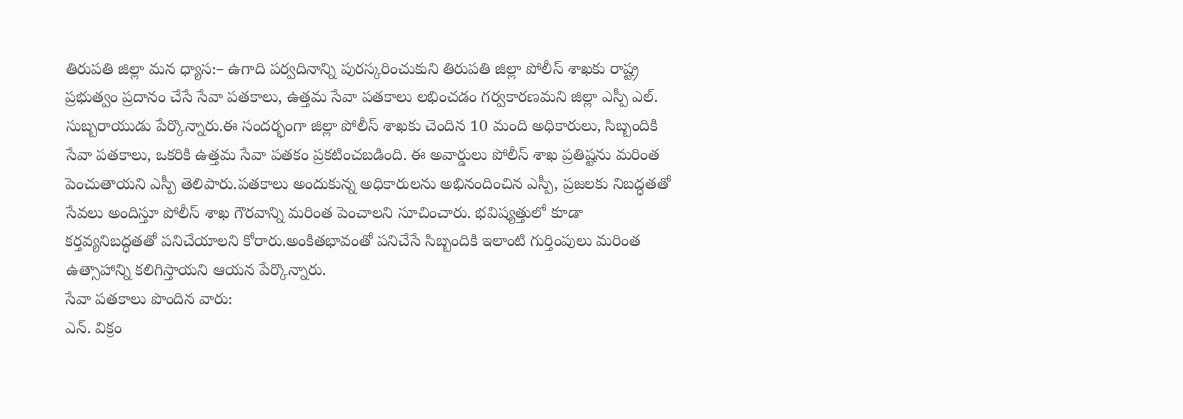తిరుపతి జిల్లా మన ధ్యాస:– ఉగాది పర్వదినాన్ని పురస్కరించుకుని తిరుపతి జిల్లా పోలీస్ శాఖకు రాష్ట్ర ప్రభుత్వం ప్రదానం చేసే సేవా పతకాలు, ఉత్తమ సేవా పతకాలు లభించడం గర్వకారణమని జిల్లా ఎస్పీ ఎల్. సుబ్బరాయుడు పేర్కొన్నారు.ఈ సందర్భంగా జిల్లా పోలీస్ శాఖకు చెందిన 10 మంది అధికారులు, సిబ్బందికి సేవా పతకాలు, ఒకరికి ఉత్తమ సేవా పతకం ప్రకటించబడింది. ఈ అవార్డులు పోలీస్ శాఖ ప్రతిష్టను మరింత పెంచుతాయని ఎస్పీ తెలిపారు.పతకాలు అందుకున్న అధికారులను అభినందించిన ఎస్పీ, ప్రజలకు నిబద్ధతతో సేవలు అందిస్తూ పోలీస్ శాఖ గౌరవాన్ని మరింత పెంచాలని సూచించారు. భవిష్యత్తులో కూడా కర్తవ్యనిబద్ధతతో పనిచేయాలని కోరారు.అంకితభావంతో పనిచేసే సిబ్బందికి ఇలాంటి గుర్తింపులు మరింత ఉత్సాహాన్ని కలిగిస్తాయని ఆయన పేర్కొన్నారు.
సేవా పతకాలు పొందిన వారు:
ఎన్. విక్రం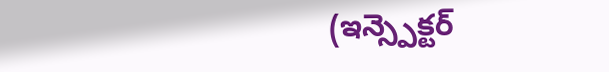(ఇన్స్పెక్టర్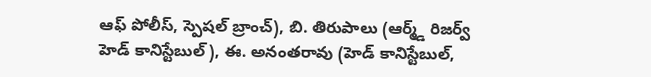ఆఫ్ పోలీస్, స్పెషల్ బ్రాంచ్), బి. తిరుపాలు (ఆర్మ్డ్ రిజర్వ్ హెడ్ కానిస్టేబుల్), ఈ. అనంతరావు (హెడ్ కానిస్టేబుల్,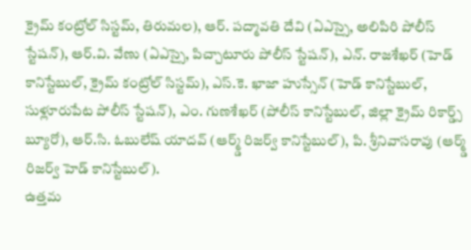క్రైమ్ కంట్రోల్ సిస్టమ్, తిరుమల), ఆర్. పద్మావతి దేవి (ఏఎస్సై, అలిపిరి పోలీస్ స్టేషన్), ఆర్.వి. వేణు (ఏఎస్సై, పిచ్చాటూరు పోలీస్ స్టేషన్), ఎన్. రాజశేఖర్ (హెడ్ కానిస్టేబుల్, క్రైమ్ కంట్రోల్ సిస్టమ్), ఎస్.కె. ఖాజా హుస్సేన్ (హెడ్ కానిస్టేబుల్, సుళ్లూరుపేట పోలీస్ స్టేషన్), ఎం. గుణశేఖర్ (పోలీస్ కానిస్టేబుల్, జిల్లా క్రైమ్ రికార్డ్స్ బ్యూరో), ఆర్.సి. ఓబులేష్ యాదవ్ (ఆర్మ్డ్ రిజర్వ్ కానిస్టేబుల్), పి. శ్రీనివాసరావు (ఆర్మ్డ్ రిజర్వ్ హెడ్ కానిస్టేబుల్).
ఉత్తమ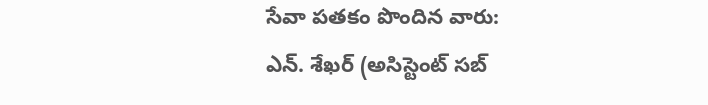సేవా పతకం పొందిన వారు:
ఎన్. శేఖర్ (అసిస్టెంట్ సబ్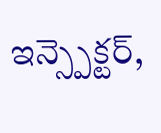ఇన్స్పెక్టర్,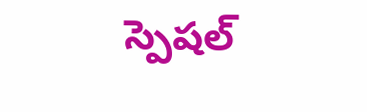స్పెషల్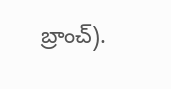బ్రాంచ్).